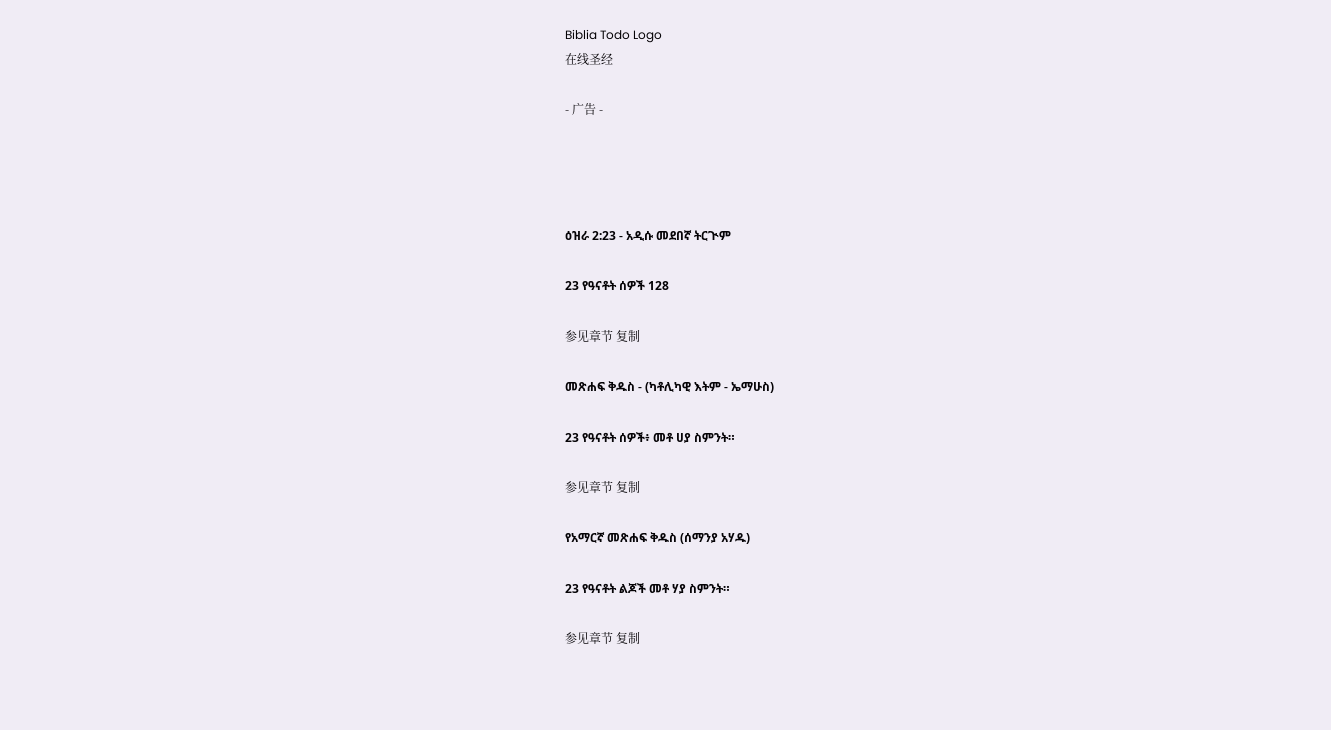Biblia Todo Logo
在线圣经

- 广告 -




ዕዝራ 2:23 - አዲሱ መደበኛ ትርጒም

23 የዓናቶት ሰዎች 128

参见章节 复制

መጽሐፍ ቅዱስ - (ካቶሊካዊ እትም - ኤማሁስ)

23 የዓናቶት ሰዎች፥ መቶ ሀያ ስምንት።

参见章节 复制

የአማርኛ መጽሐፍ ቅዱስ (ሰማንያ አሃዱ)

23 የዓናቶት ልጆች መቶ ሃያ ስምንት።

参见章节 复制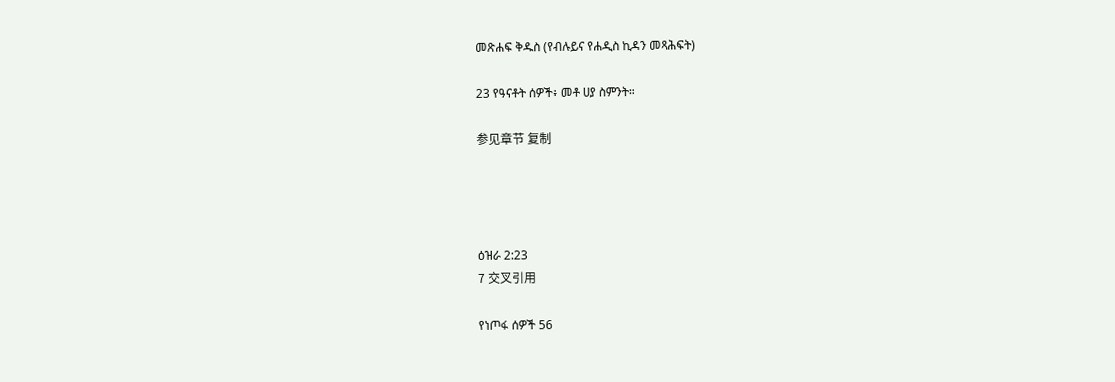መጽሐፍ ቅዱስ (የብሉይና የሐዲስ ኪዳን መጻሕፍት)

23 የዓናቶት ሰዎች፥ መቶ ሀያ ስምንት።

参见章节 复制




ዕዝራ 2:23
7 交叉引用

የነጦፋ ሰዎች 56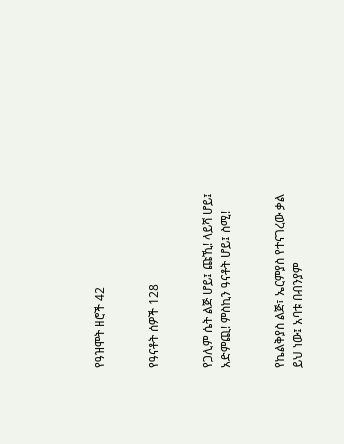የዓዝሞት ዘሮች 42


የዓናቶት ሰዎች 128


የጋሊም ሴት ልጅ ሆይ፤ ጩኺ! ላይሻ ሆይ፤ አድምጪ! ምስኪን ዓናቶት ሆይ፤ ስሚ!


የኬልቅያስ ልጅ፣ ኤርምያስ የተናገረው ቃል ይህ ነው፤ አባቱ በብንያም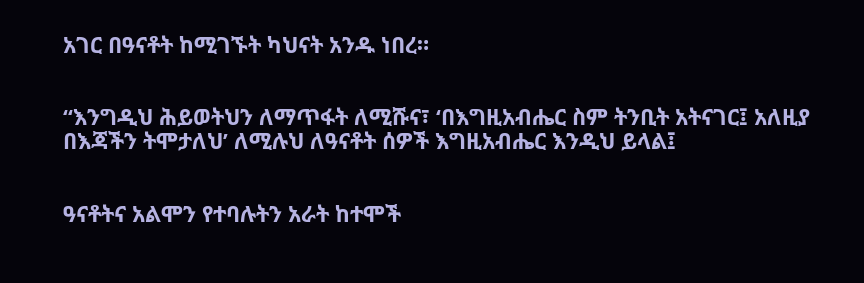አገር በዓናቶት ከሚገኙት ካህናት አንዱ ነበረ።


“እንግዲህ ሕይወትህን ለማጥፋት ለሚሹና፣ ‘በእግዚአብሔር ስም ትንቢት አትናገር፤ አለዚያ በእጃችን ትሞታለህ’ ለሚሉህ ለዓናቶት ሰዎች እግዚአብሔር እንዲህ ይላል፤


ዓናቶትና አልሞን የተባሉትን አራት ከተሞች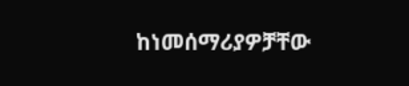ከነመሰማሪያዎቻቸው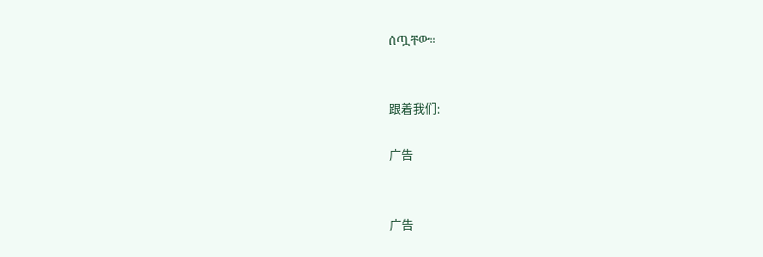ሰጧቸው።


跟着我们:

广告


广告